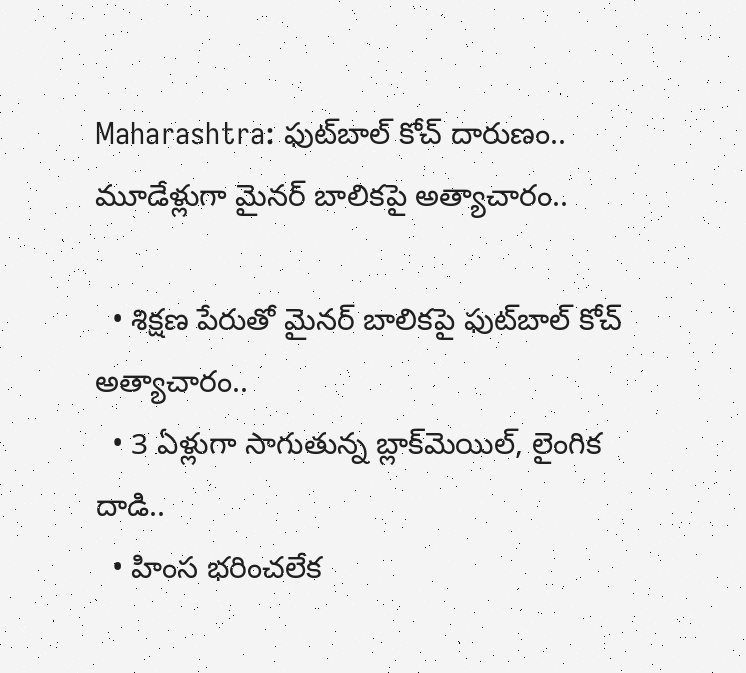Maharashtra: ఫుట్‌బాల్ కోచ్ దారుణం.. మూడేళ్లుగా మైనర్‌ బాలికపై అత్యాచారం..

  • శిక్షణ పేరుతో మైనర్ బాలికపై ఫుట్‌బాల్ కోచ్ అత్యాచారం..
  • 3 ఏళ్లుగా సాగుతున్న బ్లాక్‌మెయిల్, లైంగిక దాడి..
  • హింస భరించలేక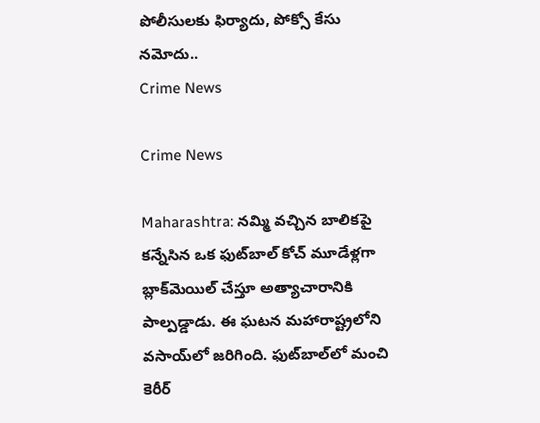పోలీసులకు ఫిర్యాదు, పోక్సో కేసు నమోదు..
Crime News

Crime News

Maharashtra: నమ్మి వచ్చిన బాలికపై కన్నేసిన ఒక ఫుట్‌బాల్ కోచ్ మూడేళ్లగా బ్లాక్‌మెయిల్ చేస్తూ అత్యాచారానికి పాల్పడ్డాడు. ఈ ఘటన మహారాష్ట్రలోని వసాయ్‌లో జరిగింది. ఫుట్‌బాల్‌లో మంచి కెరీర్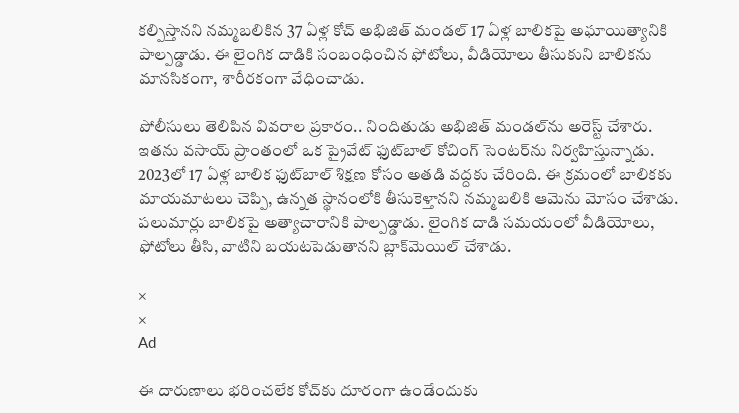కల్పిస్తానని నమ్మబలికిన 37 ఏళ్ల కోచ్ అభిజిత్ మండల్ 17 ఏళ్ల బాలికపై అఘాయిత్యానికి పాల్పడ్డాడు. ఈ లైంగిక దాడికి సంబంధించిన ఫోటోలు, వీడియోలు తీసుకుని బాలికను మానసికంగా, శారీరకంగా వేధించాడు.

పోలీసులు తెలిపిన వివరాల ప్రకారం.. నిందితుడు అభిజిత్ మండల్‌ను అరెస్ట్ చేశారు. ఇతను వసాయ్ ప్రాంతంలో ఒక ప్రైవేట్ ఫుట్‌బాల్ కోచింగ్ సెంటర్‌ను నిర్వహిస్తున్నాడు. 2023లో 17 ఏళ్ల బాలిక ఫుట్‌బాల్ శిక్షణ కోసం అతడి వద్దకు చేరింది. ఈ క్రమంలో బాలికకు మాయమాటలు చెప్పి, ఉన్నత స్థానంలోకి తీసుకెళ్తానని నమ్మబలికి ఆమెను మోసం చేశాడు. పలుమార్లు బాలికపై అత్యాచారానికి పాల్పడ్డాడు. లైంగిక దాడి సమయంలో వీడియోలు, ఫోటోలు తీసి, వాటిని బయటపెడుతానని బ్లాక్‌మెయిల్ చేశాడు.

×
×
Ad

ఈ దారుణాలు భరించలేక కోచ్‌కు దూరంగా ఉండేందుకు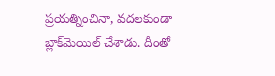ప్రయత్నించినా, వదలకుండా బ్లాక్‌మెయిల్ చేశాడు. దీంతో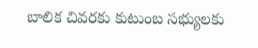బాలిక చివరకు కుటుంబ సభ్యులకు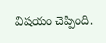విషయం చెప్పింది.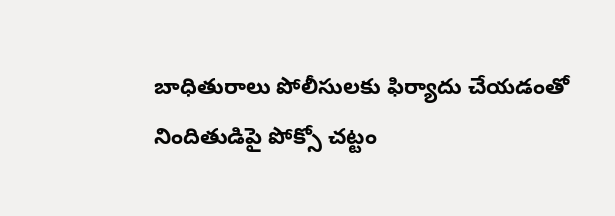బాధితురాలు పోలీసులకు ఫిర్యాదు చేయడంతో నిందితుడిపై పోక్సో చట్టం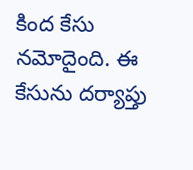కింద కేసు నమోదైంది. ఈ కేసును దర్యాప్తు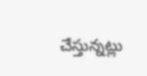చేస్తున్నట్లు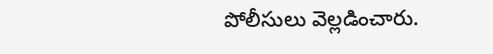పోలీసులు వెల్లడించారు.